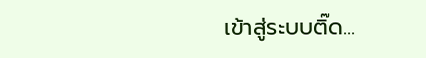เข้าสู่ระบบติ๊ด...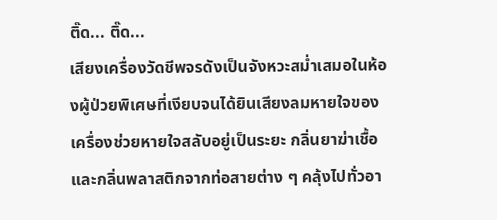ติ๊ด... ติ๊ด...
เสียงเครื่องวัดชีพจรดังเป็นจังหวะสม่ำเสมอในห้องผู้ป่วยพิเศษที่เงียบจนได้ยินเสียงลมหายใจของเครื่องช่วยหายใจสลับอยู่เป็นระยะ กลิ่นยาฆ่าเชื้อและกลิ่นพลาสติกจากท่อสายต่าง ๆ คลุ้งไปทั่วอา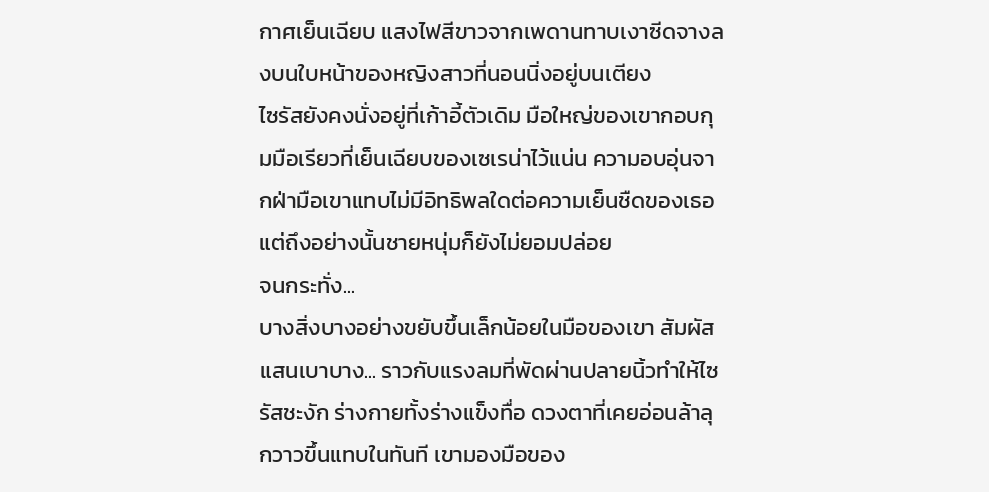กาศเย็นเฉียบ แสงไฟสีขาวจากเพดานทาบเงาซีดจางลงบนใบหน้าของหญิงสาวที่นอนนิ่งอยู่บนเตียง
ไซรัสยังคงนั่งอยู่ที่เก้าอี้ตัวเดิม มือใหญ่ของเขากอบกุมมือเรียวที่เย็นเฉียบของเซเรน่าไว้แน่น ความอบอุ่นจากฝ่ามือเขาแทบไม่มีอิทธิพลใดต่อความเย็นชืดของเธอ แต่ถึงอย่างนั้นชายหนุ่มก็ยังไม่ยอมปล่อย
จนกระทั่ง...
บางสิ่งบางอย่างขยับขึ้นเล็กน้อยในมือของเขา สัมผัสแสนเบาบาง... ราวกับแรงลมที่พัดผ่านปลายนิ้วทำให้ไซรัสชะงัก ร่างกายทั้งร่างแข็งทื่อ ดวงตาที่เคยอ่อนล้าลุกวาวขึ้นแทบในทันที เขามองมือของ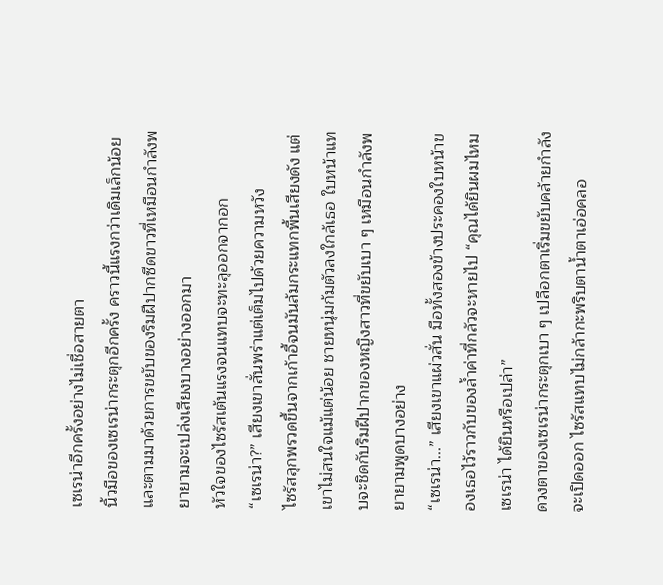เซเรน่าอีกครั้งอย่างไม่เชื่อสายตา
นิ้วมือของเซเรน่ากระตุกอีกครั้ง คราวนี้แรงกว่าเดิมเล็กน้อยและตามมาด้วยการขยับของริมฝีปากซีดขาวที่เหมือนกำลังพยายามจะเปล่งเสียงบางอย่างออกมา
หัวใจของไซรัสเต้นแรงจนแทบจะทะลุออกจากอก
“เซเรน่า?” เสียงเขาสั่นพร่าแต่เต็มไปด้วยความหวัง
ไซรัสลุกพรวดขึ้นจากเก้าอี้จนมันล้มกระแทกพื้นเสียงดัง แต่เขาไม่สนใจแม้แต่น้อย ชายหนุ่มก้มตัวลงใกล้เธอ ใบหน้าแทบจะชิดกับริมฝีปากของหญิงสาวที่ขยับเบา ๆ เหมือนกำลังพยายามพูดบางอย่าง
“เซเรน่า...” เสียงเขาแผ่วสั่น มือทั้งสองข้างประคองใบหน้าของเธอไว้ราวกับของล้ำค่าที่กลัวจะหายไป “คุณได้ยินผมไหม เซเรน่า ได้ยินหรือเปล่า”
ดวงตาของเซเรน่ากระตุกเบา ๆ เปลือกตาเริ่มขยับคล้ายกำลังจะเปิดออก ไซรัสแทบไม่กล้ากะพริบตาน้ำตาเอ่อคลอ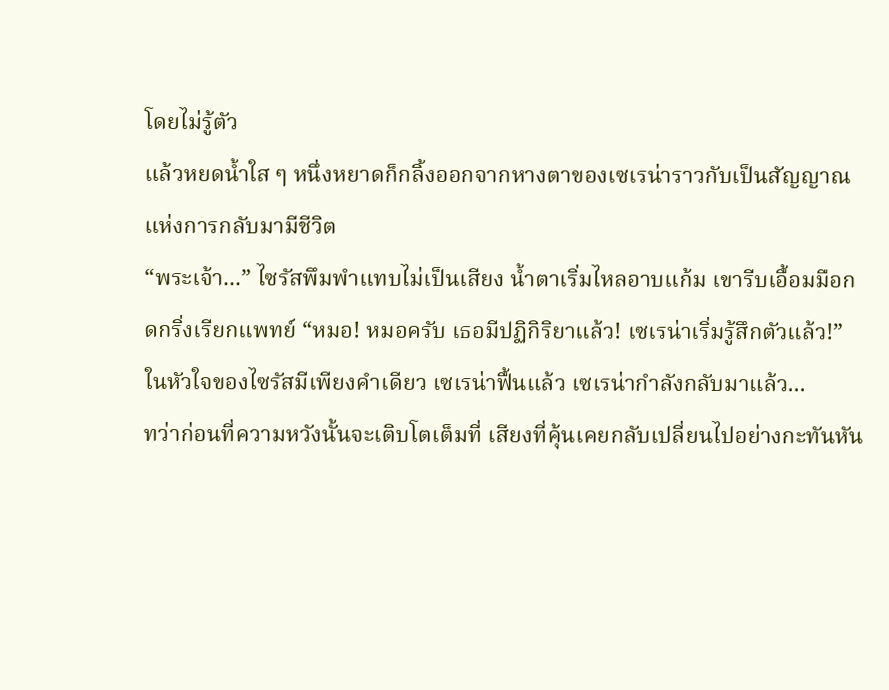โดยไม่รู้ตัว
แล้วหยดน้ำใส ๆ หนึ่งหยาดก็กลิ้งออกจากหางตาของเซเรน่าราวกับเป็นสัญญาณแห่งการกลับมามีชีวิต
“พระเจ้า...” ไซรัสพึมพำแทบไม่เป็นเสียง น้ำตาเริ่มไหลอาบแก้ม เขารีบเอื้อมมือกดกริ่งเรียกแพทย์ “หมอ! หมอครับ เธอมีปฏิกิริยาแล้ว! เซเรน่าเริ่มรู้สึกตัวแล้ว!”
ในหัวใจของไซรัสมีเพียงคำเดียว เซเรน่าฟื้นแล้ว เซเรน่ากำลังกลับมาแล้ว...
ทว่าก่อนที่ความหวังนั้นจะเติบโตเต็มที่ เสียงที่คุ้นเคยกลับเปลี่ยนไปอย่างกะทันหัน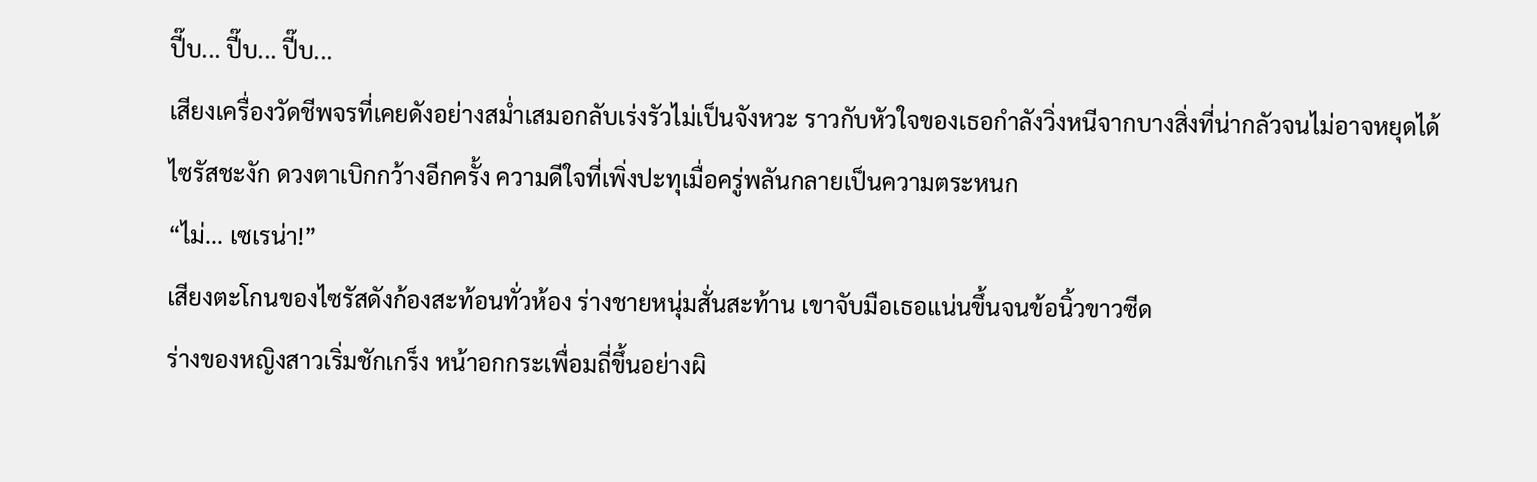ปี๊บ... ปี๊บ... ปี๊บ...
เสียงเครื่องวัดชีพจรที่เคยดังอย่างสม่ำเสมอกลับเร่งรัวไม่เป็นจังหวะ ราวกับหัวใจของเธอกำลังวิ่งหนีจากบางสิ่งที่น่ากลัวจนไม่อาจหยุดได้
ไซรัสชะงัก ดวงตาเบิกกว้างอีกครั้ง ความดีใจที่เพิ่งปะทุเมื่อครู่พลันกลายเป็นความตระหนก
“ไม่... เซเรน่า!”
เสียงตะโกนของไซรัสดังก้องสะท้อนทั่วห้อง ร่างชายหนุ่มสั่นสะท้าน เขาจับมือเธอแน่นขึ้นจนข้อนิ้วขาวซีด
ร่างของหญิงสาวเริ่มชักเกร็ง หน้าอกกระเพื่อมถี่ขึ้นอย่างผิ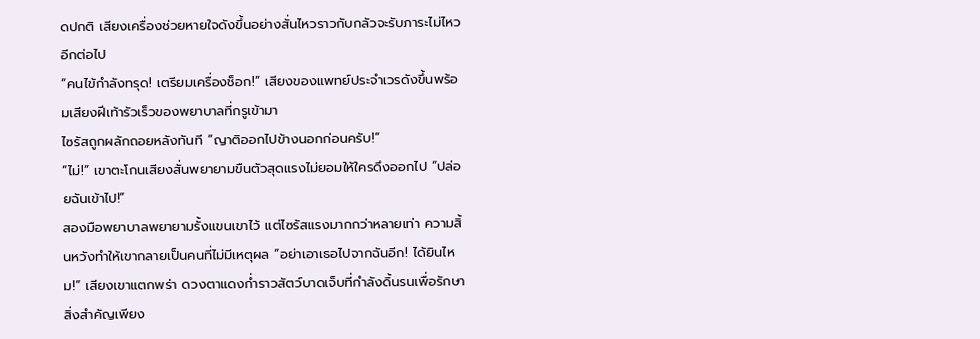ดปกติ เสียงเครื่องช่วยหายใจดังขึ้นอย่างสั่นไหวราวกับกลัวจะรับภาระไม่ไหวอีกต่อไป
“คนไข้กำลังทรุด! เตรียมเครื่องช็อก!” เสียงของแพทย์ประจำเวรดังขึ้นพร้อมเสียงฝีเท้ารัวเร็วของพยาบาลที่กรูเข้ามา
ไซรัสถูกผลักถอยหลังทันที “ญาติออกไปข้างนอกก่อนครับ!”
“ไม่!” เขาตะโกนเสียงสั่นพยายามขืนตัวสุดแรงไม่ยอมให้ใครดึงออกไป “ปล่อยฉันเข้าไป!”
สองมือพยาบาลพยายามรั้งแขนเขาไว้ แต่ไซรัสแรงมากกว่าหลายเท่า ความสิ้นหวังทำให้เขากลายเป็นคนที่ไม่มีเหตุผล “อย่าเอาเธอไปจากฉันอีก! ได้ยินไหม!” เสียงเขาแตกพร่า ดวงตาแดงก่ำราวสัตว์บาดเจ็บที่กำลังดิ้นรนเพื่อรักษาสิ่งสำคัญเพียง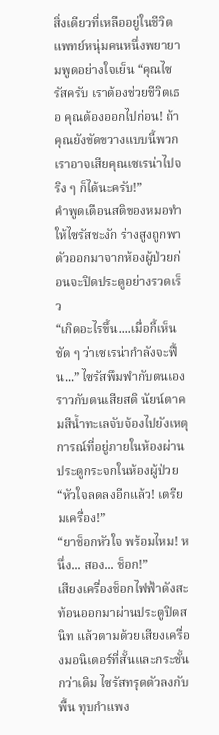สิ่งเดียวที่เหลืออยู่ในชีวิต
แพทย์หนุ่มคนหนึ่งพยายามพูดอย่างใจเย็น “คุณไซรัสครับ เราต้องช่วยชีวิตเธอ คุณต้องออกไปก่อน! ถ้าคุณยังขัดขวางแบบนี้พวกเราอาจเสียคุณเซเรน่าไปจริง ๆ ก็ได้นะครับ!”
คำพูดเตือนสติของหมอทำให้ไซรัสชะงัก ร่างสูงถูกพาตัวออกมาจากห้องผู้ป่วยก่อนจะปิดประตูอย่างรวดเร็ว
“เกิดอะไรขึ้น....เมื่อกี้เห็นชัด ๆ ว่าเซเรน่ากำลังจะฟื้น...” ไซรัสพึมพำกับตนเองราวกับตนเสียสติ นัยน์ตาคมสีน้ำทะเลจับจ้องไปยังเหตุการณ์ที่อยู่ภายในห้องผ่านประตูกระจกในห้องผู้ป่วย
“หัวใจลดลงอีกแล้ว! เตรียมเครื่อง!”
“ยาช็อกหัวใจ พร้อมไหม! หนึ่ง... สอง... ช็อก!”
เสียงเครื่องช็อกไฟฟ้าดังสะท้อนออกมาผ่านประตูปิดสนิท แล้วตามด้วยเสียงเครื่องมอนิเตอร์ที่สั้นและกระชั้นกว่าเดิม ไซรัสทรุดตัวลงกับพื้น ทุบกำแพง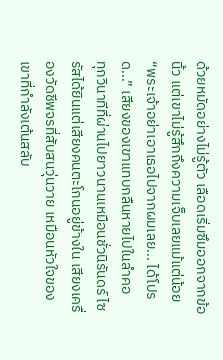ด้วยหมัดอย่างไม่รู้ตัว เลือดเริ่มซึมออกจากข้อนิ้ว แต่เขาไม่รู้สึกถึงความเจ็บเลยแม้แต่น้อย
“พระเจ้าอย่าเอาเธอไปจากผมเลย... ได้โปรด...” เสียงของเขาแทบกลืนหายไปในลำคอ
ทุกวินาทีที่ผ่านไปยาวนานเหมือนชั่วนิรันดร์ ไซรัสได้ยินแต่เสียงคนตะโกนอยู่ข้างใน เสียงเครื่องวัดชีพจรที่สับสนวุ่นวาย เหมือนหัวใจของเขาที่กำลังเต้นสลับ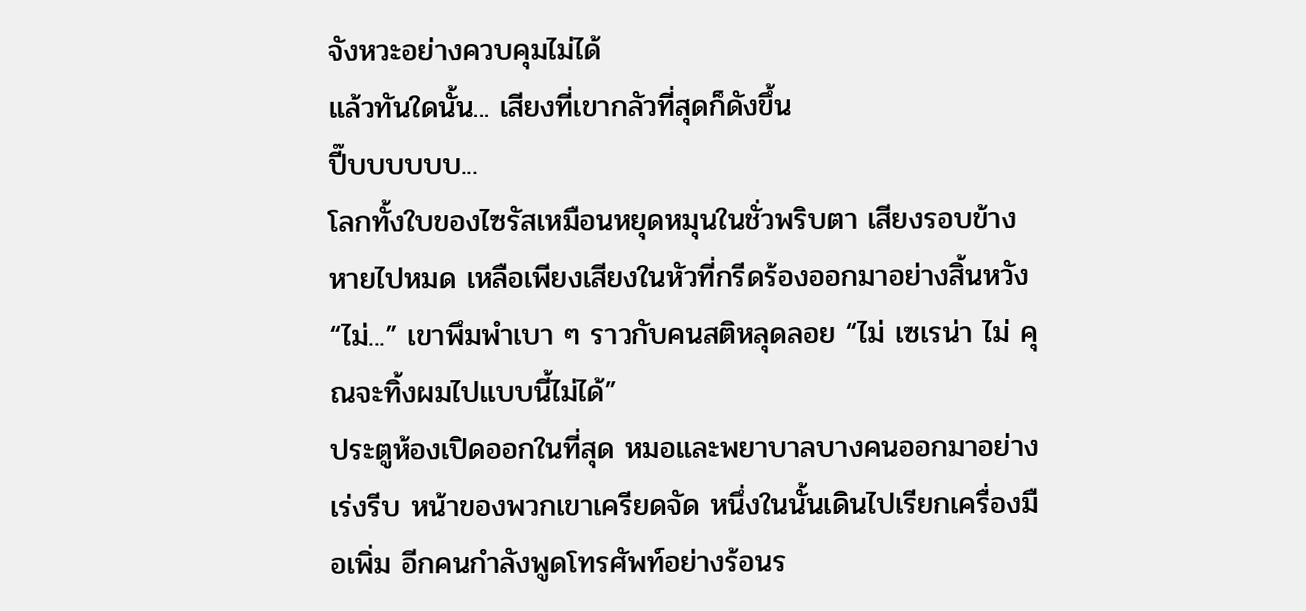จังหวะอย่างควบคุมไม่ได้
แล้วทันใดนั้น... เสียงที่เขากลัวที่สุดก็ดังขึ้น
ปี๊บบบบบบ...
โลกทั้งใบของไซรัสเหมือนหยุดหมุนในชั่วพริบตา เสียงรอบข้างหายไปหมด เหลือเพียงเสียงในหัวที่กรีดร้องออกมาอย่างสิ้นหวัง
“ไม่...” เขาพึมพำเบา ๆ ราวกับคนสติหลุดลอย “ไม่ เซเรน่า ไม่ คุณจะทิ้งผมไปแบบนี้ไม่ได้”
ประตูห้องเปิดออกในที่สุด หมอและพยาบาลบางคนออกมาอย่างเร่งรีบ หน้าของพวกเขาเครียดจัด หนึ่งในนั้นเดินไปเรียกเครื่องมือเพิ่ม อีกคนกำลังพูดโทรศัพท์อย่างร้อนร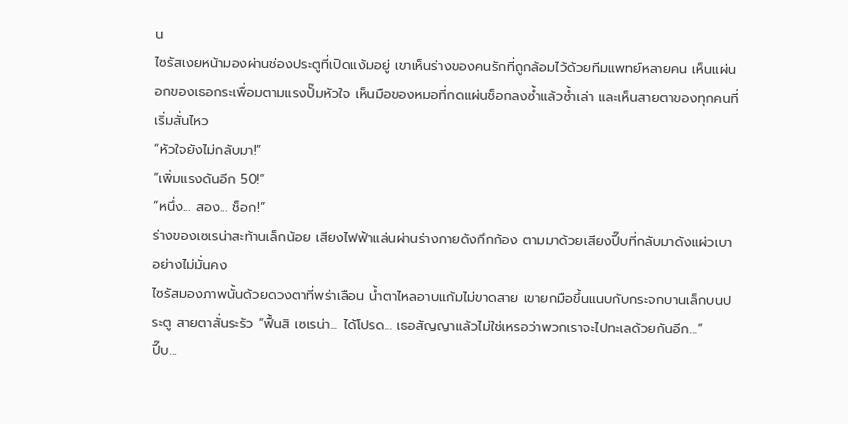น
ไซรัสเงยหน้ามองผ่านช่องประตูที่เปิดแง้มอยู่ เขาเห็นร่างของคนรักที่ถูกล้อมไว้ด้วยทีมแพทย์หลายคน เห็นแผ่นอกของเธอกระเพื่อมตามแรงปั๊มหัวใจ เห็นมือของหมอที่กดแผ่นช็อกลงซ้ำแล้วซ้ำเล่า และเห็นสายตาของทุกคนที่เริ่มสั่นไหว
“หัวใจยังไม่กลับมา!”
“เพิ่มแรงดันอีก 50!”
“หนึ่ง... สอง... ช็อก!”
ร่างของเซเรน่าสะท้านเล็กน้อย เสียงไฟฟ้าแล่นผ่านร่างกายดังกึกก้อง ตามมาด้วยเสียงปี๊บที่กลับมาดังแผ่วเบาอย่างไม่มั่นคง
ไซรัสมองภาพนั้นด้วยดวงตาที่พร่าเลือน น้ำตาไหลอาบแก้มไม่ขาดสาย เขายกมือขึ้นแนบกับกระจกบานเล็กบนประตู สายตาสั่นระรัว “ฟื้นสิ เซเรน่า... ได้โปรด... เธอสัญญาแล้วไม่ใช่เหรอว่าพวกเราจะไปทะเลด้วยกันอีก...”
ปี๊บ...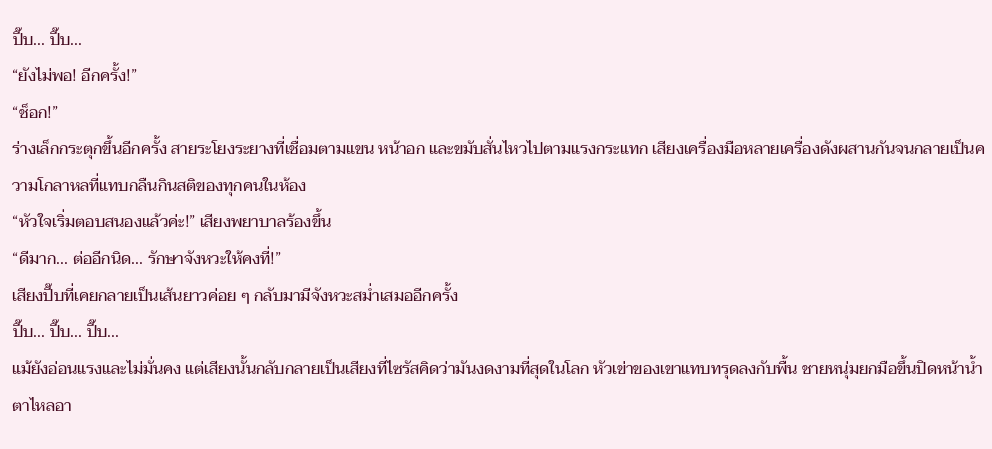ปี๊บ... ปี๊บ...
“ยังไม่พอ! อีกครั้ง!”
“ช็อก!”
ร่างเล็กกระตุกขึ้นอีกครั้ง สายระโยงระยางที่เชื่อมตามแขน หน้าอก และขมับสั่นไหวไปตามแรงกระแทก เสียงเครื่องมือหลายเครื่องดังผสานกันจนกลายเป็นความโกลาหลที่แทบกลืนกินสติของทุกคนในห้อง
“หัวใจเริ่มตอบสนองแล้วค่ะ!” เสียงพยาบาลร้องขึ้น
“ดีมาก... ต่ออีกนิด... รักษาจังหวะให้คงที่!”
เสียงปี๊บที่เคยกลายเป็นเส้นยาวค่อย ๆ กลับมามีจังหวะสม่ำเสมออีกครั้ง
ปี๊บ... ปี๊บ... ปี๊บ...
แม้ยังอ่อนแรงและไม่มั่นคง แต่เสียงนั้นกลับกลายเป็นเสียงที่ไซรัสคิดว่ามันงดงามที่สุดในโลก หัวเข่าของเขาแทบทรุดลงกับพื้น ชายหนุ่มยกมือขึ้นปิดหน้าน้ำตาไหลอา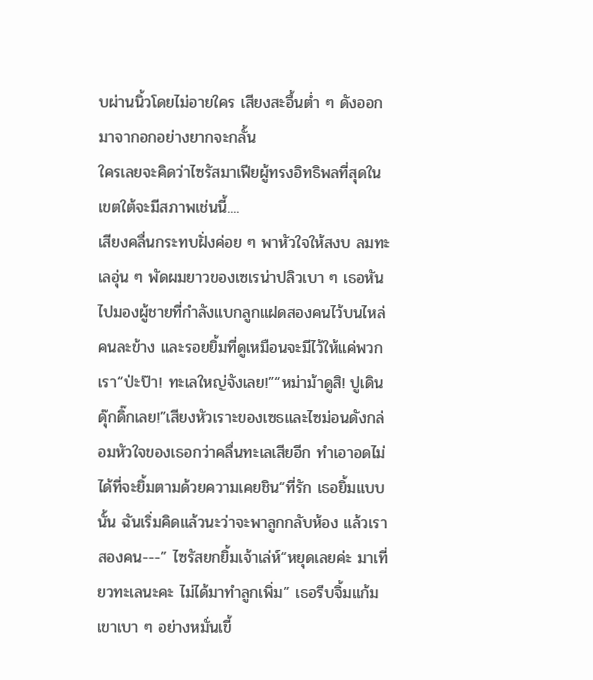บผ่านนิ้วโดยไม่อายใคร เสียงสะอื้นต่ำ ๆ ดังออกมาจากอกอย่างยากจะกลั้น
ใครเลยจะคิดว่าไซรัสมาเฟียผู้ทรงอิทธิพลที่สุดในเขตใต้จะมีสภาพเช่นนี้....
เสียงคลื่นกระทบฝั่งค่อย ๆ พาหัวใจให้สงบ ลมทะเลอุ่น ๆ พัดผมยาวของเซเรน่าปลิวเบา ๆ เธอหันไปมองผู้ชายที่กำลังแบกลูกแฝดสองคนไว้บนไหล่คนละข้าง และรอยยิ้มที่ดูเหมือนจะมีไว้ให้แค่พวกเรา“ป่ะป๊า! ทะเลใหญ่จังเลย!”“หม่าม้าดูสิ! ปูเดินดุ๊กดิ๊กเลย!”เสียงหัวเราะของเซธและไซม่อนดังกล่อมหัวใจของเธอกว่าคลื่นทะเลเสียอีก ทำเอาอดไม่ได้ที่จะยิ้มตามด้วยความเคยชิน“ที่รัก เธอยิ้มแบบนั้น ฉันเริ่มคิดแล้วนะว่าจะพาลูกกลับห้อง แล้วเราสองคน---” ไซรัสยกยิ้มเจ้าเล่ห์“หยุดเลยค่ะ มาเที่ยวทะเลนะคะ ไม่ได้มาทำลูกเพิ่ม” เธอรีบจิ้มแก้มเขาเบา ๆ อย่างหมั่นเขี้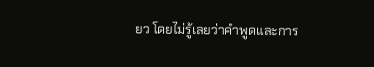ยว โดยไม่รู้เลยว่าคำพูดและการ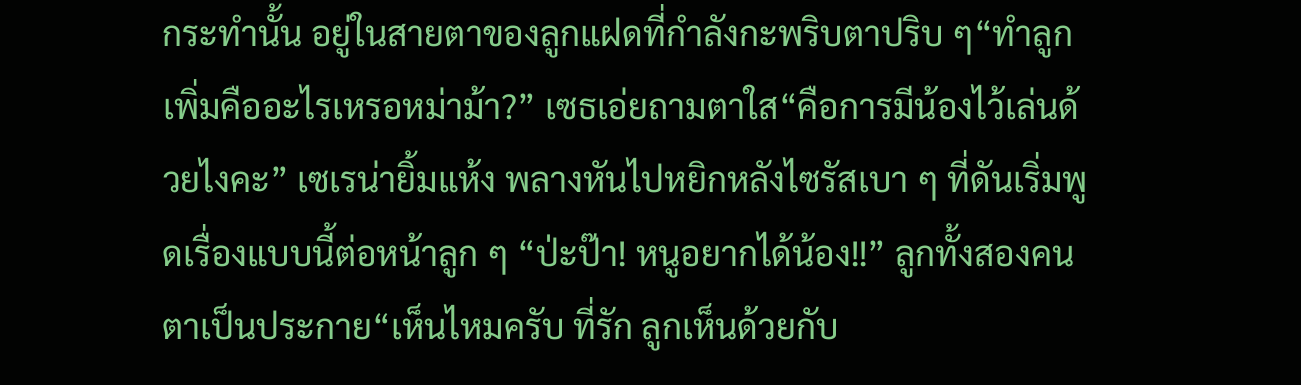กระทำนั้น อยู่ในสายตาของลูกแฝดที่กำลังกะพริบตาปริบ ๆ“ทำลูกเพิ่มคืออะไรเหรอหม่าม้า?” เซธเอ่ยถามตาใส“คือการมีน้องไว้เล่นด้วยไงคะ” เซเรน่ายิ้มแห้ง พลางหันไปหยิกหลังไซรัสเบา ๆ ที่ดันเริ่มพูดเรื่องแบบนี้ต่อหน้าลูก ๆ “ป่ะป๊า! หนูอยากได้น้อง!!” ลูกทั้งสองคนตาเป็นประกาย“เห็นไหมครับ ที่รัก ลูกเห็นด้วยกับ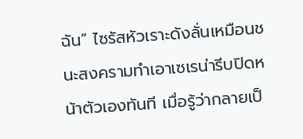ฉัน” ไซรัสหัวเราะดังลั่นเหมือนชนะสงครามทำเอาเซเรน่ารีบปิดหน้าตัวเองทันที เมื่อรู้ว่ากลายเป็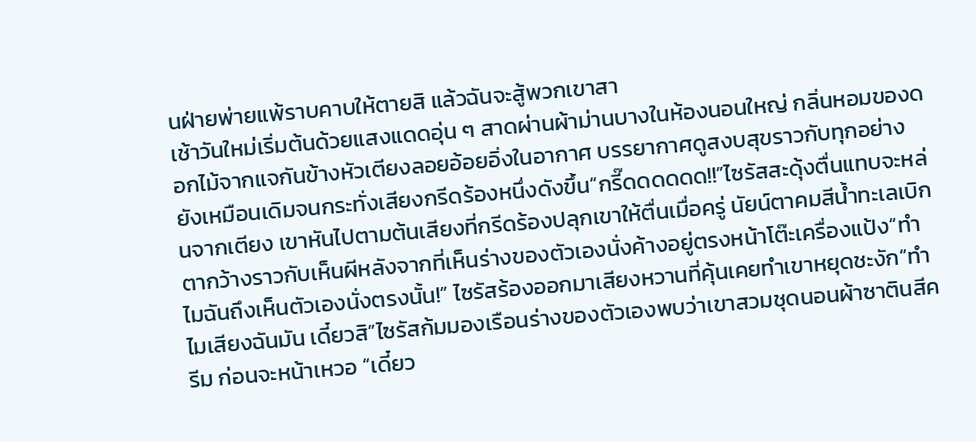นฝ่ายพ่ายแพ้ราบคาบให้ตายสิ แล้วฉันจะสู้พวกเขาสา
เช้าวันใหม่เริ่มต้นด้วยแสงแดดอุ่น ๆ สาดผ่านผ้าม่านบางในห้องนอนใหญ่ กลิ่นหอมของดอกไม้จากแจกันข้างหัวเตียงลอยอ้อยอิ่งในอากาศ บรรยากาศดูสงบสุขราวกับทุกอย่างยังเหมือนเดิมจนกระทั่งเสียงกรีดร้องหนึ่งดังขึ้น“กรี๊ดดดดดด!!”ไซรัสสะดุ้งตื่นแทบจะหล่นจากเตียง เขาหันไปตามต้นเสียงที่กรีดร้องปลุกเขาให้ตื่นเมื่อครู่ นัยน์ตาคมสีน้ำทะเลเบิกตากว้างราวกับเห็นผีหลังจากที่เห็นร่างของตัวเองนั่งค้างอยู่ตรงหน้าโต๊ะเครื่องแป้ง“ทำไมฉันถึงเห็นตัวเองนั่งตรงนั้น!” ไซรัสร้องออกมาเสียงหวานที่คุ้นเคยทำเขาหยุดชะงัก“ทำไมเสียงฉันมัน เดี๋ยวสิ”ไซรัสก้มมองเรือนร่างของตัวเองพบว่าเขาสวมชุดนอนผ้าซาตินสีครีม ก่อนจะหน้าเหวอ “เดี๋ยว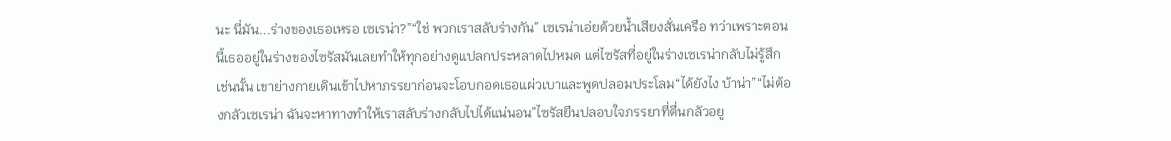นะ นี่มัน...ร่างของเธอเหรอ เซเรน่า?”“ใช่ พวกเราสลับร่างกัน” เซเรน่าเอ่ยด้วยน้ำเสียงสั่นเครือ ทว่าเพราะตอนนี้เธออยู่ในร่างของไซรัสมันเลยทำให้ทุกอย่างดูแปลกประหลาดไปหมด แต่ไซรัสที่อยู่ในร่างเซเรน่ากลับไม่รู้สึกเช่นนั้น เขาย่างกายเดินเข้าไปหาภรรยาก่อนจะโอบกอดเธอแผ่วเบาและพูดปลอมประโลม“ได้ยังไง บ้าน่า”“ไม่ต้องกลัวเซเรน่า ฉันจะหาทางทำให้เราสลับร่างกลับไปได้แน่นอน”ไซรัสยืนปลอบใจภรรยาที่ตื่นกลัวอยู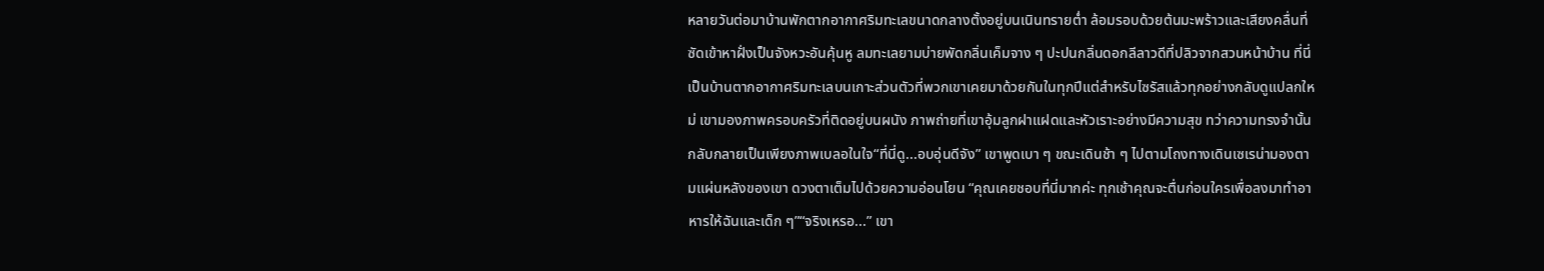หลายวันต่อมาบ้านพักตากอากาศริมทะเลขนาดกลางตั้งอยู่บนเนินทรายต่ำ ล้อมรอบด้วยต้นมะพร้าวและเสียงคลื่นที่ซัดเข้าหาฝั่งเป็นจังหวะอันคุ้นหู ลมทะเลยามบ่ายพัดกลิ่นเค็มจาง ๆ ปะปนกลิ่นดอกลีลาวดีที่ปลิวจากสวนหน้าบ้าน ที่นี่เป็นบ้านตากอากาศริมทะเลบนเกาะส่วนตัวที่พวกเขาเคยมาด้วยกันในทุกปีแต่สำหรับไซรัสแล้วทุกอย่างกลับดูแปลกใหม่ เขามองภาพครอบครัวที่ติดอยู่บนผนัง ภาพถ่ายที่เขาอุ้มลูกฝาแฝดและหัวเราะอย่างมีความสุข ทว่าความทรงจำนั้นกลับกลายเป็นเพียงภาพเบลอในใจ“ที่นี่ดู...อบอุ่นดีจัง” เขาพูดเบา ๆ ขณะเดินช้า ๆ ไปตามโถงทางเดินเซเรน่ามองตามแผ่นหลังของเขา ดวงตาเต็มไปด้วยความอ่อนโยน “คุณเคยชอบที่นี่มากค่ะ ทุกเช้าคุณจะตื่นก่อนใครเพื่อลงมาทำอาหารให้ฉันและเด็ก ๆ”“จริงเหรอ...” เขา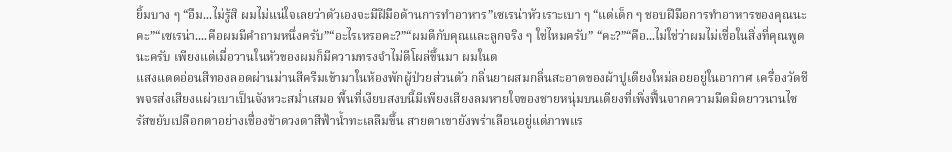ยิ้มบาง ๆ “อืม...ไม่รู้สิ ผมไม่แน่ใจเลยว่าตัวเองจะมีฝีมือด้านการทำอาหาร”เซเรน่าหัวเราะเบา ๆ “แต่เด็ก ๆ ชอบฝีมือการทำอาหารของคุณนะคะ”“เซเรน่า....คือผมมีคำถามหนึ่งครับ”“อะไรเหรอคะ?”“ผมดีกับคุณและลูกจริง ๆ ใช่ไหมครับ” “คะ?”“คือ...ไม่ใช่ว่าผมไม่เชื่อในสิ่งที่คุณพูดนะครับ เพียงแต่เมื่อวานในหัวของผมก็มีความทรงจำไม่ดีโผล่ขึ้นมา ผมในต
แสงแดดอ่อนสีทองลอดผ่านม่านสีครีมเข้ามาในห้องพักผู้ป่วยส่วนตัว กลิ่นยาผสมกลิ่นสะอาดของผ้าปูเตียงใหม่ลอยอยู่ในอากาศ เครื่องวัดชีพจรส่งเสียงแผ่วเบาเป็นจังหวะสม่ำเสมอ พื้นที่เงียบสงบนี้มีเพียงเสียงลมหายใจของชายหนุ่มบนเตียงที่เพิ่งฟื้นจากความมืดมิดยาวนานไซรัสขยับเปลือกตาอย่างเชื่องช้าดวงตาสีฟ้าน้ำทะเลลืมขึ้น สายตาเขายังพร่าเลือนอยู่แต่ภาพแร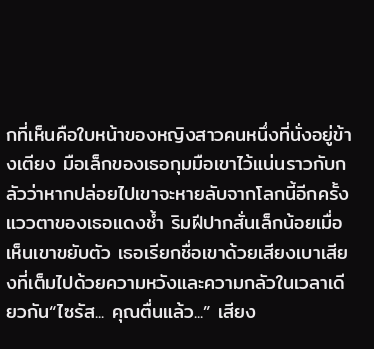กที่เห็นคือใบหน้าของหญิงสาวคนหนึ่งที่นั่งอยู่ข้างเตียง มือเล็กของเธอกุมมือเขาไว้แน่นราวกับกลัวว่าหากปล่อยไปเขาจะหายลับจากโลกนี้อีกครั้งแววตาของเธอแดงช้ำ ริมฝีปากสั่นเล็กน้อยเมื่อเห็นเขาขยับตัว เธอเรียกชื่อเขาด้วยเสียงเบาเสียงที่เต็มไปด้วยความหวังและความกลัวในเวลาเดียวกัน“ไซรัส... คุณตื่นแล้ว...” เสียง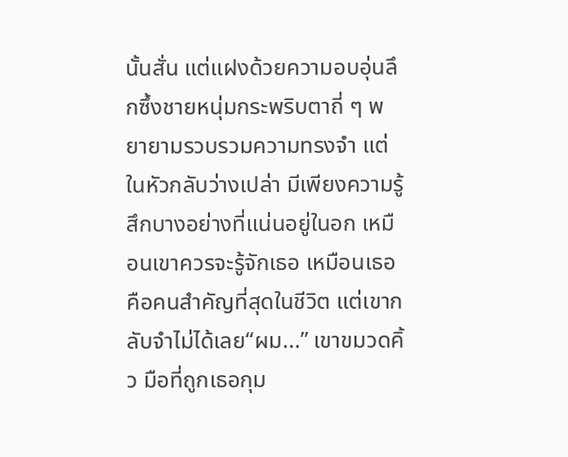นั้นสั่น แต่แฝงด้วยความอบอุ่นลึกซึ้งชายหนุ่มกระพริบตาถี่ ๆ พยายามรวบรวมความทรงจำ แต่ในหัวกลับว่างเปล่า มีเพียงความรู้สึกบางอย่างที่แน่นอยู่ในอก เหมือนเขาควรจะรู้จักเธอ เหมือนเธอคือคนสำคัญที่สุดในชีวิต แต่เขากลับจำไม่ได้เลย“ผม...” เขาขมวดคิ้ว มือที่ถูกเธอกุม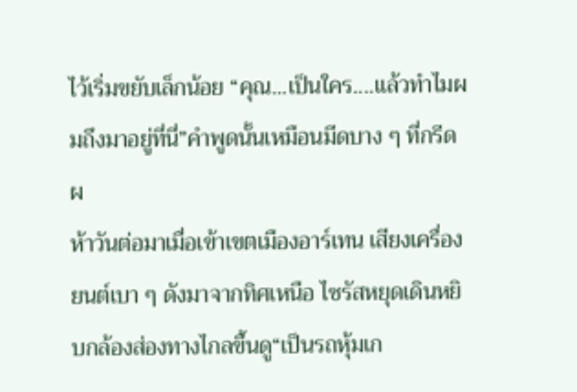ไว้เริ่มขยับเล็กน้อย “คุณ...เป็นใคร....แล้วทำไมผมถึงมาอยู่ที่นี่”คำพูดนั้นเหมือนมีดบาง ๆ ที่กรีดผ
ห้าวันต่อมาเมื่อเข้าเขตเมืองอาร์เทน เสียงเครื่องยนต์เบา ๆ ดังมาจากทิศเหนือ ไซรัสหยุดเดินหยิบกล้องส่องทางไกลขึ้นดู“เป็นรถหุ้มเก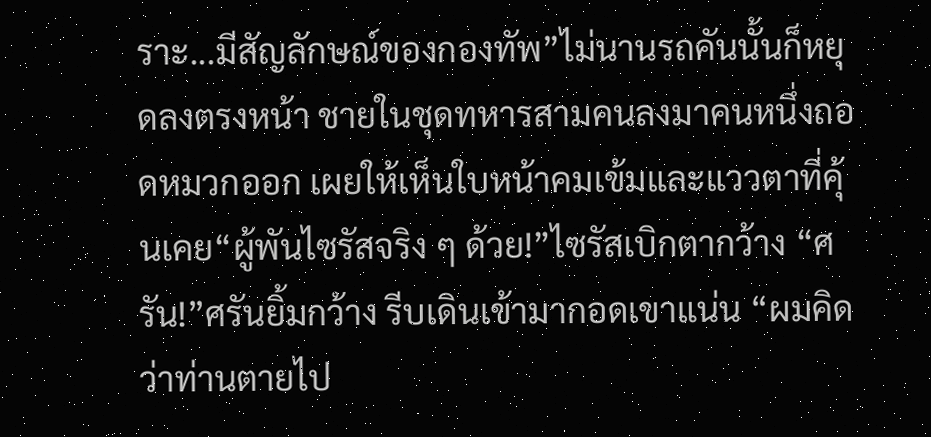ราะ...มีสัญลักษณ์ของกองทัพ”ไม่นานรถคันนั้นก็หยุดลงตรงหน้า ชายในชุดทหารสามคนลงมาคนหนึ่งถอดหมวกออก เผยให้เห็นใบหน้าคมเข้มและแววตาที่คุ้นเคย“ผู้พันไซรัสจริง ๆ ด้วย!”ไซรัสเบิกตากว้าง “ศรัน!”ศรันยิ้มกว้าง รีบเดินเข้ามากอดเขาแน่น “ผมคิดว่าท่านตายไป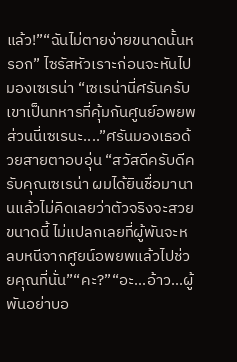แล้ว!”“ฉันไม่ตายง่ายขนาดนั้นหรอก” ไซรัสหัวเราะก่อนจะหันไปมองเซเรน่า “เซเรน่านี่ศรันครับ เขาเป็นทหารที่คุ้มกันศูนย์อพยพ ส่วนนี่เซเรนะ....”ศรันมองเธอด้วยสายตาอบอุ่น “สวัสดีครับดีครับคุณเซเรน่า ผมได้ยินชื่อมานานแล้วไม่คิดเลยว่าตัวจริงจะสวยขนาดนี้ ไม่แปลกเลยที่ผู้พันจะหลบหนีจากศูยน์อพยพแล้วไปช่วยคุณที่นั่น”“คะ?”“อะ...อ้าว...ผู้พันอย่าบอ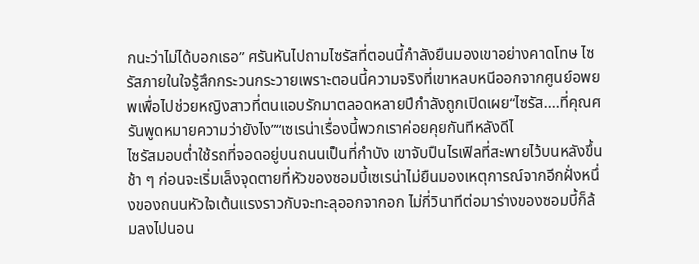กนะว่าไม่ได้บอกเธอ” ศรันหันไปถามไซรัสที่ตอนนี้กำลังยืนมองเขาอย่างคาดโทษ ไซรัสภายในใจรู้สึกกระวนกระวายเพราะตอนนี้ความจริงที่เขาหลบหนีออกจากศูนย์อพยพเพื่อไปช่วยหญิงสาวที่ตนแอบรักมาตลอดหลายปีกำลังถูกเปิดเผย“ไซรัส....ที่คุณศรันพูดหมายความว่ายังไง”“เซเรน่าเรื่องนี้พวกเราค่อยคุยกันทีหลังดีไ
ไซรัสมอบต่ำใช้รถที่จอดอยู่บนถนนเป็นที่กำบัง เขาจับปืนไรเฟิลที่สะพายไว้บนหลังขึ้นช้า ๆ ก่อนจะเริ่มเล็งจุดตายที่หัวของซอมบี้เซเรน่าไม่ยืนมองเหตุการณ์จากอีกฝั่งหนึ่งของถนนหัวใจเต้นแรงราวกับจะทะลุออกจากอก ไม่กี่วินาทีต่อมาร่างของซอมบี้ก็ล้มลงไปนอน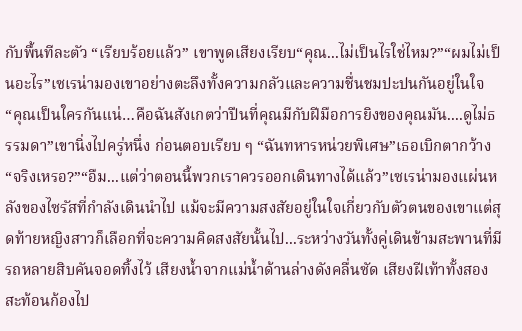กับพื้นทีละตัว “เรียบร้อยแล้ว” เขาพูดเสียงเรียบ“คุณ...ไม่เป็นไรใช่ไหม?”“ผมไม่เป็นอะไร”เซเรน่ามองเขาอย่างตะลึงทั้งความกลัวและความชื่นชมปะปนกันอยู่ในใจ “คุณเป็นใครกันแน่…คือฉันสังเกตว่าปืนที่คุณมีกับฝีมือการยิงของคุณมัน....ดูไม่ธรรมดา”เขานิ่งไปครู่หนึ่ง ก่อนตอบเรียบ ๆ “ฉันทหารหน่วยพิเศษ”เธอเบิกตากว้าง “จริงเหรอ?”“อืม...แต่ว่าตอนนี้พวกเราควรออกเดินทางได้แล้ว”เซเรน่ามองแผ่นหลังของไซรัสที่กำลังเดินนำไป แม้จะมีความสงสัยอยู่ในใจเกี่ยวกับตัวตนของเขาแต่สุดท้ายหญิงสาวก็เลือกที่จะความคิดสงสัยนั้นไป...ระหว่างวันทั้งคู่เดินข้ามสะพานที่มีรถหลายสิบคันจอดทิ้งไว้ เสียงน้ำจากแม่น้ำด้านล่างดังคลื่นซัด เสียงฝีเท้าทั้งสองสะท้อนก้องไป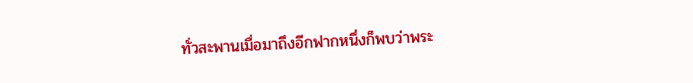ทั่วสะพานเมื่อมาถึงอีกฟากหนึ่งก็พบว่าพระ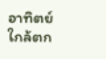อาทิตย์ใกล้ตก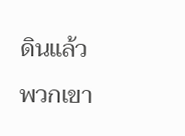ดินแล้ว พวกเขา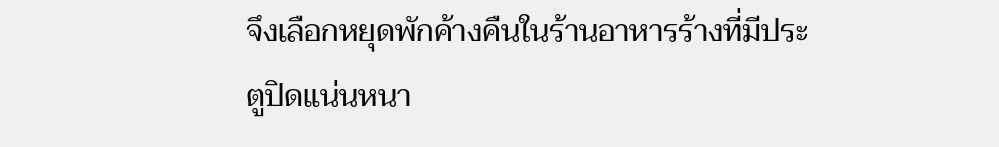จึงเลือกหยุดพักค้างคืนในร้านอาหารร้างที่มีประตูปิดแน่นหนา